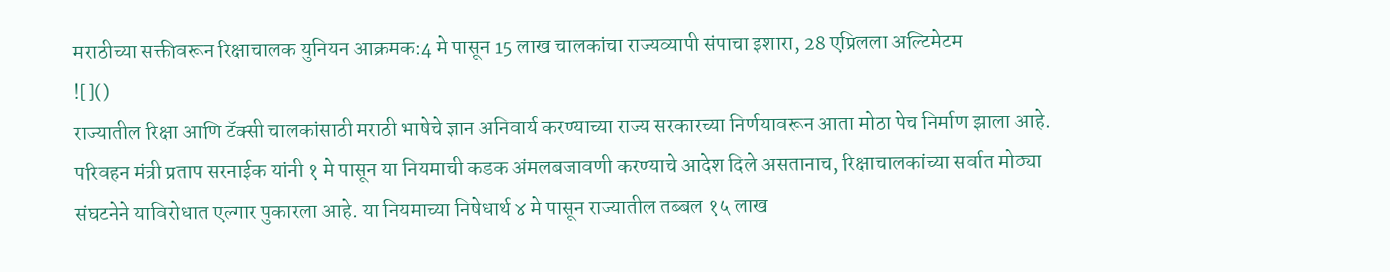मराठीच्या सक्तीवरून रिक्षाचालक युनियन आक्रमक:4 मे पासून 15 लाख चालकांचा राज्यव्यापी संपाचा इशारा, 28 एप्रिलला अल्टिमेटम
![]()
राज्यातील रिक्षा आणि टॅक्सी चालकांसाठी मराठी भाषेचे ज्ञान अनिवार्य करण्याच्या राज्य सरकारच्या निर्णयावरून आता मोठा पेच निर्माण झाला आहे. परिवहन मंत्री प्रताप सरनाईक यांनी १ मे पासून या नियमाची कडक अंमलबजावणी करण्याचे आदेश दिले असतानाच, रिक्षाचालकांच्या सर्वात मोठ्या संघटनेने याविरोधात एल्गार पुकारला आहे. या नियमाच्या निषेधार्थ ४ मे पासून राज्यातील तब्बल १५ लाख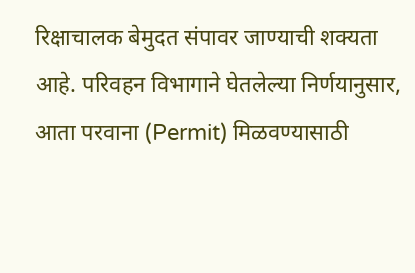रिक्षाचालक बेमुदत संपावर जाण्याची शक्यता आहे. परिवहन विभागाने घेतलेल्या निर्णयानुसार, आता परवाना (Permit) मिळवण्यासाठी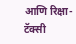आणि रिक्षा-टॅक्सी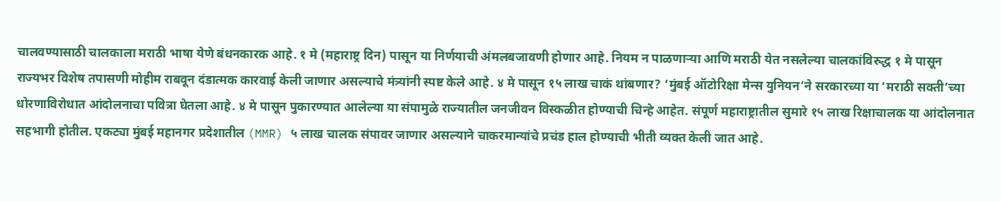चालवण्यासाठी चालकाला मराठी भाषा येणे बंधनकारक आहे. १ मे (महाराष्ट्र दिन) पासून या निर्णयाची अंमलबजावणी होणार आहे. नियम न पाळणाऱ्या आणि मराठी येत नसलेल्या चालकांविरुद्ध १ मे पासून राज्यभर विशेष तपासणी मोहीम राबवून दंडात्मक कारवाई केली जाणार असल्याचे मंत्र्यांनी स्पष्ट केले आहे. ४ मे पासून १५ लाख चाकं थांबणार? ‘मुंबई ऑटोरिक्षा मेन्स युनियन’ने सरकारच्या या ‘मराठी सक्ती’च्या धोरणाविरोधात आंदोलनाचा पवित्रा घेतला आहे. ४ मे पासून पुकारण्यात आलेल्या या संपामुळे राज्यातील जनजीवन विस्कळीत होण्याची चिन्हे आहेत. संपूर्ण महाराष्ट्रातील सुमारे १५ लाख रिक्षाचालक या आंदोलनात सहभागी होतील. एकट्या मुंबई महानगर प्रदेशातील (MMR) ५ लाख चालक संपावर जाणार असल्याने चाकरमान्यांचे प्रचंड हाल होण्याची भीती व्यक्त केली जात आहे.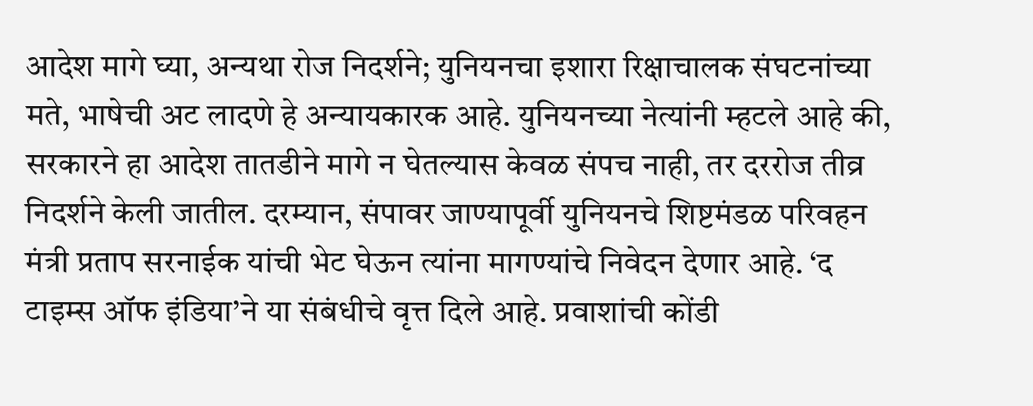आदेश मागे घ्या, अन्यथा रोज निदर्शने; युनियनचा इशारा रिक्षाचालक संघटनांच्या मते, भाषेची अट लादणे हे अन्यायकारक आहे. युनियनच्या नेत्यांनी म्हटले आहे की, सरकारने हा आदेश तातडीने मागे न घेतल्यास केवळ संपच नाही, तर दररोज तीव्र निदर्शने केली जातील. दरम्यान, संपावर जाण्यापूर्वी युनियनचे शिष्टमंडळ परिवहन मंत्री प्रताप सरनाईक यांची भेट घेऊन त्यांना मागण्यांचे निवेदन देणार आहे. ‘द टाइम्स ऑफ इंडिया’ने या संबंधीचे वृत्त दिले आहे. प्रवाशांची कोंडी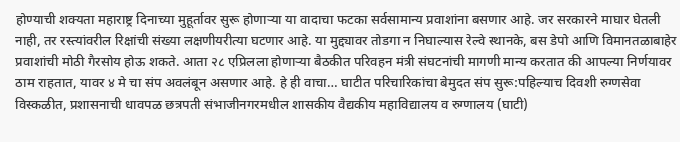होण्याची शक्यता महाराष्ट्र दिनाच्या मुहूर्तावर सुरू होणाऱ्या या वादाचा फटका सर्वसामान्य प्रवाशांना बसणार आहे. जर सरकारने माघार घेतली नाही, तर रस्त्यांवरील रिक्षांची संख्या लक्षणीयरीत्या घटणार आहे. या मुद्द्यावर तोडगा न निघाल्यास रेल्वे स्थानके, बस डेपो आणि विमानतळाबाहेर प्रवाशांची मोठी गैरसोय होऊ शकते. आता २८ एप्रिलला होणाऱ्या बैठकीत परिवहन मंत्री संघटनांची मागणी मान्य करतात की आपल्या निर्णयावर ठाम राहतात, यावर ४ मे चा संप अवलंबून असणार आहे. हे ही वाचा… घाटीत परिचारिकांचा बेमुदत संप सुरू:पहिल्याच दिवशी रुग्णसेवा विस्कळीत, प्रशासनाची धावपळ छत्रपती संभाजीनगरमधील शासकीय वैद्यकीय महाविद्यालय व रुग्णालय (घाटी)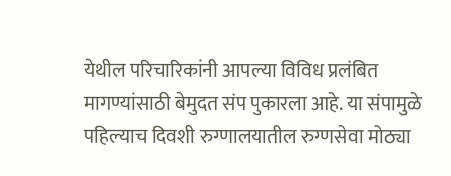येथील परिचारिकांनी आपल्या विविध प्रलंबित मागण्यांसाठी बेमुदत संप पुकारला आहे. या संपामुळे पहिल्याच दिवशी रुग्णालयातील रुग्णसेवा मोठ्या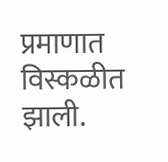प्रमाणात विस्कळीत झाली.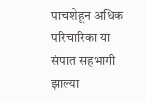पाचशेहून अधिक परिचारिका या संपात सहभागी झाल्या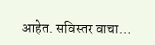आहेत. सविस्तर वाचा…